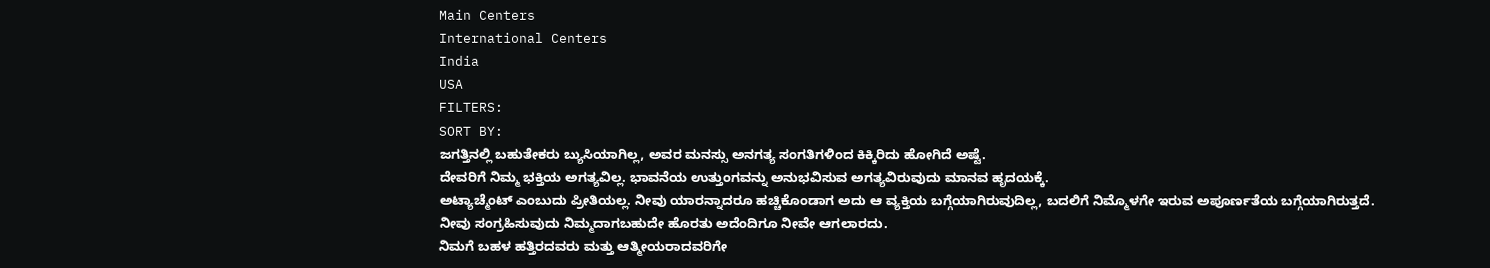Main Centers
International Centers
India
USA
FILTERS:
SORT BY:
ಜಗತ್ತಿನಲ್ಲಿ ಬಹುತೇಕರು ಬ್ಯುಸಿಯಾಗಿಲ್ಲ, ಅವರ ಮನಸ್ಸು ಅನಗತ್ಯ ಸಂಗತಿಗಳಿಂದ ಕಿಕ್ಕಿರಿದು ಹೋಗಿದೆ ಅಷ್ಟೆ.
ದೇವರಿಗೆ ನಿಮ್ಮ ಭಕ್ತಿಯ ಅಗತ್ಯವಿಲ್ಲ. ಭಾವನೆಯ ಉತ್ತುಂಗವನ್ನು ಅನುಭವಿಸುವ ಅಗತ್ಯವಿರುವುದು ಮಾನವ ಹೃದಯಕ್ಕೆ.
ಅಟ್ಯಾಚ್ಮೆಂಟ್ ಎಂಬುದು ಪ್ರೀತಿಯಲ್ಲ. ನೀವು ಯಾರನ್ನಾದರೂ ಹಚ್ಚಿಕೊಂಡಾಗ ಅದು ಆ ವ್ಯಕ್ತಿಯ ಬಗ್ಗೆಯಾಗಿರುವುದಿಲ್ಲ, ಬದಲಿಗೆ ನಿಮ್ಮೊಳಗೇ ಇರುವ ಅಪೂರ್ಣತೆಯ ಬಗ್ಗೆಯಾಗಿರುತ್ತದೆ.
ನೀವು ಸಂಗ್ರಹಿಸುವುದು ನಿಮ್ಮದಾಗಬಹುದೇ ಹೊರತು ಅದೆಂದಿಗೂ ನೀವೇ ಆಗಲಾರದು.
ನಿಮಗೆ ಬಹಳ ಹತ್ತಿರದವರು ಮತ್ತು ಆತ್ಮೀಯರಾದವರಿಗೇ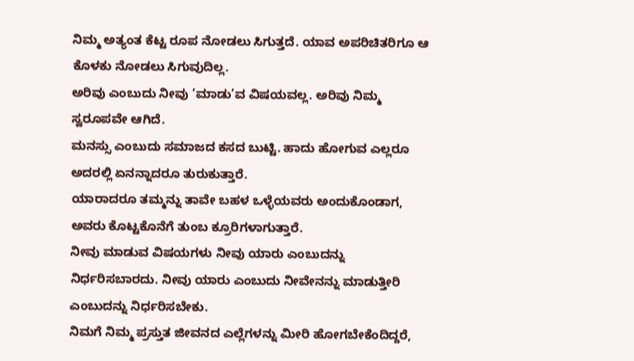ನಿಮ್ಮ ಅತ್ಯಂತ ಕೆಟ್ಟ ರೂಪ ನೋಡಲು ಸಿಗುತ್ತದೆ. ಯಾವ ಅಪರಿಚಿತರಿಗೂ ಆ ಕೊಳಕು ನೋಡಲು ಸಿಗುವುದಿಲ್ಲ.
ಅರಿವು ಎಂಬುದು ನೀವು ‘ಮಾಡು’ವ ವಿಷಯವಲ್ಲ. ಅರಿವು ನಿಮ್ಮ ಸ್ವರೂಪವೇ ಆಗಿದೆ.
ಮನಸ್ಸು ಎಂಬುದು ಸಮಾಜದ ಕಸದ ಬುಟ್ಟಿ. ಹಾದು ಹೋಗುವ ಎಲ್ಲರೂ ಅದರಲ್ಲಿ ಏನನ್ನಾದರೂ ತುರುಕುತ್ತಾರೆ.
ಯಾರಾದರೂ ತಮ್ಮನ್ನು ತಾವೇ ಬಹಳ ಒಳ್ಳೆಯವರು ಅಂದುಕೊಂಡಾಗ, ಅವರು ಕೊಟ್ಟಕೊನೆಗೆ ತುಂಬ ಕ್ರೂರಿಗಳಾಗುತ್ತಾರೆ.
ನೀವು ಮಾಡುವ ವಿಷಯಗಳು ನೀವು ಯಾರು ಎಂಬುದನ್ನು ನಿರ್ಧರಿಸಬಾರದು. ನೀವು ಯಾರು ಎಂಬುದು ನೀವೇನನ್ನು ಮಾಡುತ್ತೀರಿ ಎಂಬುದನ್ನು ನಿರ್ಧರಿಸಬೇಕು.
ನಿಮಗೆ ನಿಮ್ಮ ಪ್ರಸ್ತುತ ಜೀವನದ ಎಲ್ಲೆಗಳನ್ನು ಮೀರಿ ಹೋಗಬೇಕೆಂದಿದ್ದರೆ,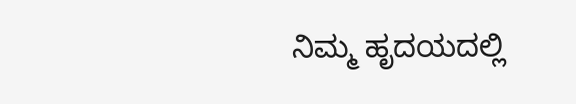ನಿಮ್ಮ ಹೃದಯದಲ್ಲಿ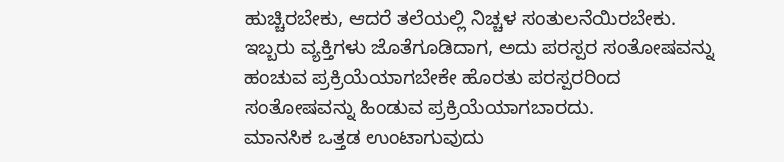ಹುಚ್ಚಿರಬೇಕು, ಆದರೆ ತಲೆಯಲ್ಲಿ ನಿಚ್ಚಳ ಸಂತುಲನೆಯಿರಬೇಕು.
ಇಬ್ಬರು ವ್ಯಕ್ತಿಗಳು ಜೊತೆಗೂಡಿದಾಗ, ಅದು ಪರಸ್ಪರ ಸಂತೋಷವನ್ನು ಹಂಚುವ ಪ್ರಕ್ರಿಯೆಯಾಗಬೇಕೇ ಹೊರತು ಪರಸ್ಪರರಿಂದ ಸಂತೋಷವನ್ನು ಹಿಂಡುವ ಪ್ರಕ್ರಿಯೆಯಾಗಬಾರದು.
ಮಾನಸಿಕ ಒತ್ತಡ ಉಂಟಾಗುವುದು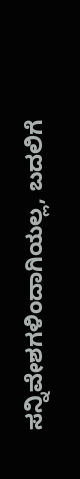ಸನ್ನಿವೇಶಗಳಿಂದಾಗಿಯಲ್ಲ, ಬದಲಿಗೆ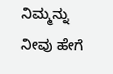ನಿಮ್ಮನ್ನು ನೀವು ಹೇಗೆ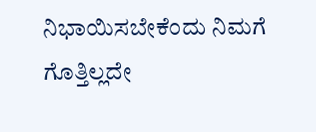ನಿಭಾಯಿಸಬೇಕೆಂದು ನಿಮಗೆ ಗೊತ್ತಿಲ್ಲದೇ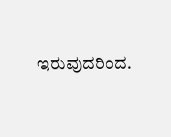ಇರುವುದರಿಂದ.